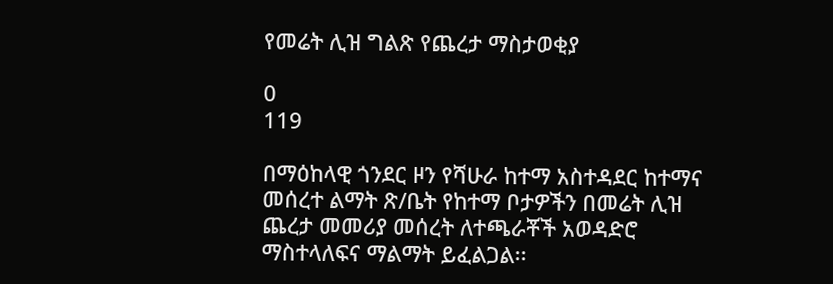የመሬት ሊዝ ግልጽ የጨረታ ማስታወቂያ

0
119

በማዕከላዊ ጎንደር ዞን የሻሁራ ከተማ አስተዳደር ከተማና መሰረተ ልማት ጽ/ቤት የከተማ ቦታዎችን በመሬት ሊዝ ጨረታ መመሪያ መሰረት ለተጫራቾች አወዳድሮ ማስተላለፍና ማልማት ይፈልጋል፡፡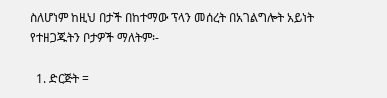ስለሆነም ከዚህ በታች በከተማው ፕላን መሰረት በአገልግሎት አይነት የተዘጋጁትን ቦታዎች ማለትም፡-

  1. ድርጅት =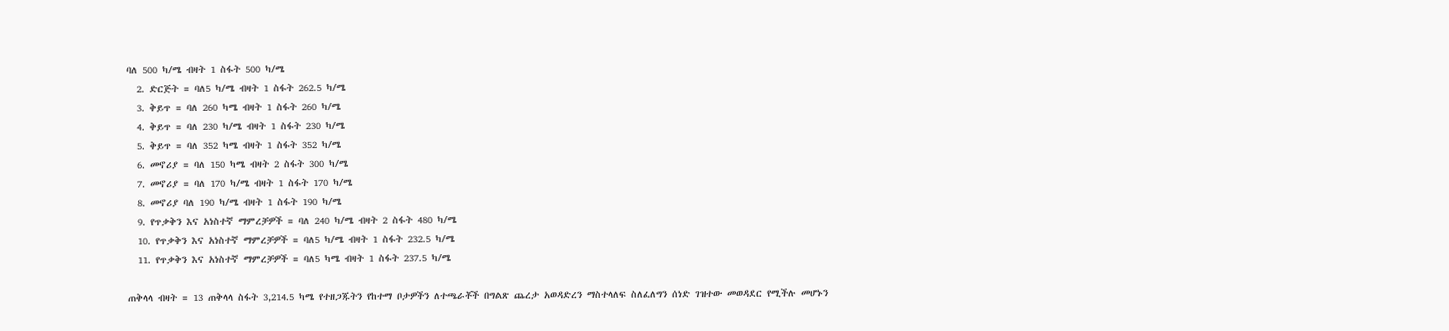ባለ 500 ካ/ሜ ብዛት 1 ስፋት 500 ካ/ሜ
  2. ድርጅት = ባለ5 ካ/ሜ ብዛት 1 ስፋት 262.5 ካ/ሜ
  3. ቅይጥ = ባለ 260 ካሜ ብዛት 1 ስፋት 260 ካ/ሜ
  4. ቅይጥ = ባለ 230 ካ/ሜ ብዛት 1 ስፋት 230 ካ/ሜ
  5. ቅይጥ = ባለ 352 ካሜ ብዛት 1 ስፋት 352 ካ/ሜ
  6. መኖሪያ = ባለ 150 ካሜ ብዛት 2 ስፋት 300 ካ/ሜ
  7. መኖሪያ = ባለ 170 ካ/ሜ ብዛት 1 ስፋት 170 ካ/ሜ
  8. መኖሪያ ባለ 190 ካ/ሜ ብዛት 1 ስፋት 190 ካ/ሜ
  9. የጥቃቅን እና አነስተኛ ማምረቻዎች = ባለ 240 ካ/ሜ ብዛት 2 ስፋት 480 ካ/ሜ
  10. የጥቃቅን እና አነስተኛ ማምረቻዎች = ባለ5 ካ/ሜ ብዛት 1 ስፋት 232.5 ካ/ሜ
  11. የጥቃቅን እና አነስተኛ ማምረቻዎች = ባለ5 ካሜ ብዛት 1 ስፋት 237.5 ካ/ሜ

ጠቅላላ ብዛት = 13 ጠቅላላ ስፋት 3,214.5 ካሜ የተዘጋጁትን የከተማ ቦታዎችን ለተጫራቾች በግልጽ ጨረታ አወዳድረን ማስተላለፍ ስለፈለግን ሰነድ ገዝተው መወዳደር የሚችሉ መሆኑን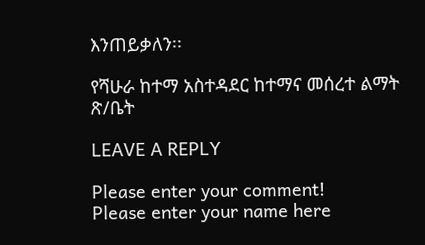እንጠይቃለን፡፡

የሻሁራ ከተማ አስተዳደር ከተማና መሰረተ ልማት ጽ/ቤት

LEAVE A REPLY

Please enter your comment!
Please enter your name here